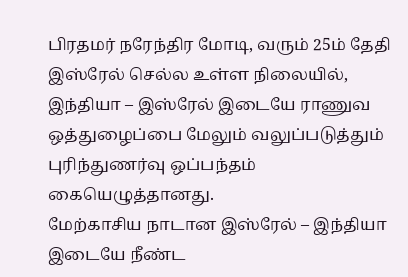பிரதமர் நரேந்திர மோடி, வரும் 25ம் தேதி இஸ்ரேல் செல்ல உள்ள நிலையில், இந்தியா – இஸ்ரேல் இடையே ராணுவ ஒத்துழைப்பை மேலும் வலுப்படுத்தும் புரிந்துணர்வு ஒப்பந்தம் கையெழுத்தானது.
மேற்காசிய நாடான இஸ்ரேல் – இந்தியா இடையே நீண்ட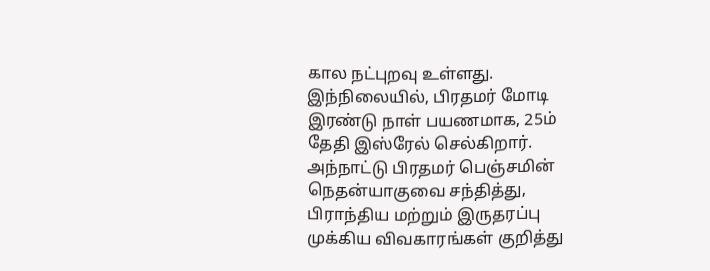கால நட்புறவு உள்ளது. இந்நிலையில், பிரதமர் மோடி இரண்டு நாள் பயணமாக, 25ம் தேதி இஸ்ரேல் செல்கிறார். அந்நாட்டு பிரதமர் பெஞ்சமின் நெதன்யாகுவை சந்தித்து, பிராந்திய மற்றும் இருதரப்பு முக்கிய விவகாரங்கள் குறித்து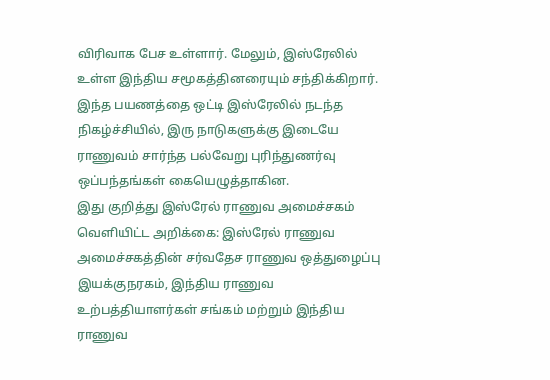விரிவாக பேச உள்ளார். மேலும், இஸ்ரேலில் உள்ள இந்திய சமூகத்தினரையும் சந்திக்கிறார்.
இந்த பயணத்தை ஒட்டி இஸ்ரேலில் நடந்த நிகழ்ச்சியில், இரு நாடுகளுக்கு இடையே ராணுவம் சார்ந்த பல்வேறு புரிந்துணர்வு ஒப்பந்தங்கள் கையெழுத்தாகின.
இது குறித்து இஸ்ரேல் ராணுவ அமைச்சகம் வெளியிட்ட அறிக்கை: இஸ்ரேல் ராணுவ அமைச்சகத்தின் சர்வதேச ராணுவ ஒத்துழைப்பு இயக்குநரகம், இந்திய ராணுவ உற்பத்தியாளர்கள் சங்கம் மற்றும் இந்திய ராணுவ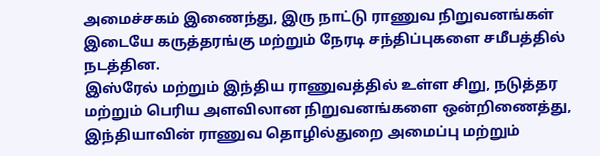அமைச்சகம் இணைந்து, இரு நாட்டு ராணுவ நிறுவனங்கள் இடையே கருத்தரங்கு மற்றும் நேரடி சந்திப்புகளை சமீபத்தில் நடத்தின.
இஸ்ரேல் மற்றும் இந்திய ராணுவத்தில் உள்ள சிறு, நடுத்தர மற்றும் பெரிய அளவிலான நிறுவனங்களை ஒன்றிணைத்து, இந்தியாவின் ராணுவ தொழில்துறை அமைப்பு மற்றும்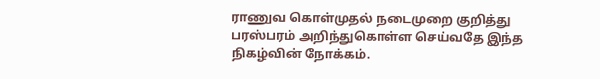ராணுவ கொள்முதல் நடைமுறை குறித்து பரஸ்பரம் அறிந்துகொள்ள செய்வதே இந்த நிகழ்வின் நோக்கம்.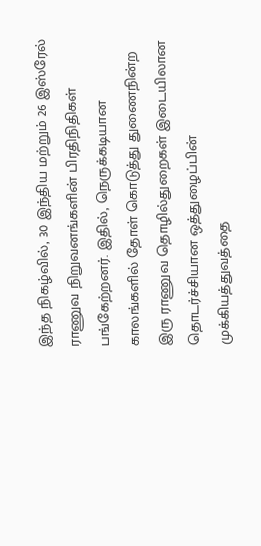இந்த நிகழ்வில், 30 இந்திய மற்றும் 26 இஸ்ரேல் ராணுவ நிறுவனங்களின் பிரதிநிதிகள் பங்கேற்றனர். இதில், நெருக்கடியான காலங்களில் தோள் கொடுத்து துணைநின்ற இரு ராணுவ தொழில்துறைகள் இடையிலான தொடர்ச்சியான ஒத்துழைப்பின் முக்கியத்துவத்தை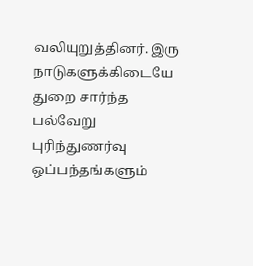வலியுறுத்தினர். இரு நாடுகளுக்கிடையே துறை சார்ந்த பல்வேறு புரிந்துணர்வு ஒப்பந்தங்களும்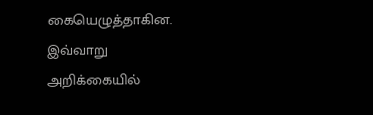கையெழுத்தாகின. இவ்வாறு அறிக்கையில்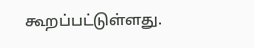கூறப்பட்டுள்ளது.